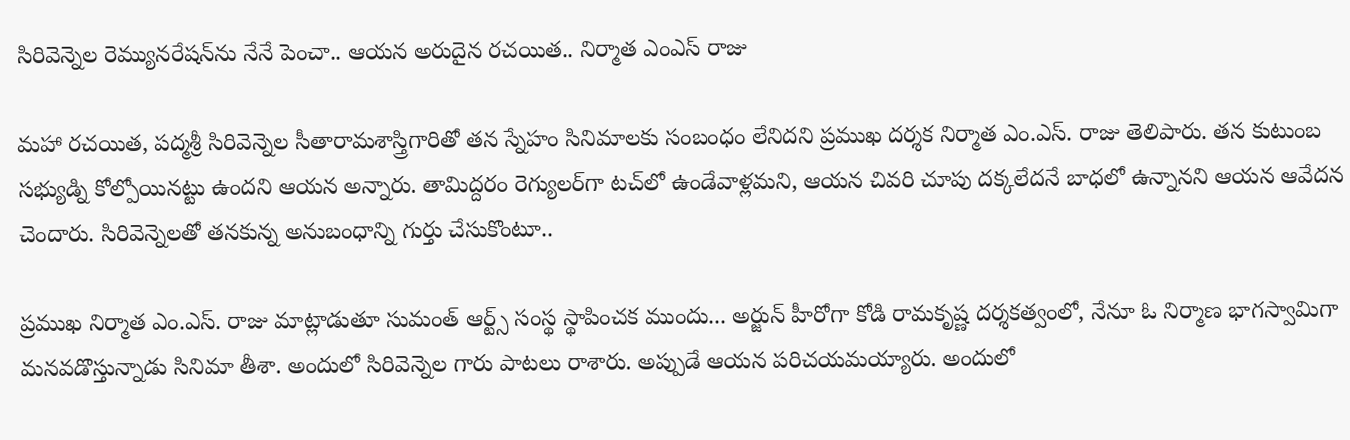సిరివెన్నెల రెమ్యునరేషన్‌ను నేనే పెంచా.. ఆయన అరుదైన రచయిత.. నిర్మాత ఎంఎస్ రాజు

మహా రచయిత, పద్మశ్రీ సిరివెన్నెల సీతారామశాస్త్రిగారితో తన స్నేహం సినిమాలకు సంబంధం లేనిదని ప్రముఖ దర్శక నిర్మాత ఎం.ఎస్. రాజు తెలిపారు. తన కుటుంబ సభ్యుడ్ని కోల్పోయినట్టు ఉందని ఆయన అన్నారు. తామిద్ద‌రం రెగ్యుల‌ర్‌గా ట‌చ్‌లో ఉండేవాళ్ల‌మ‌ని, ఆయ‌న చివ‌రి చూపు ద‌క్క‌లేద‌నే బాధ‌లో ఉన్నాన‌ని ఆయన ఆవేదన చెందారు. సిరివెన్నెలతో తనకున్న అనుబంధాన్ని గుర్తు చేసుకొంటూ..

ప్రముఖ నిర్మాత ఎం.ఎస్. రాజు మాట్లాడుతూ సుమంత్ ఆర్ట్స్ సంస్థ స్థాపించక ముందు... అర్జున్ హీరోగా కోడి రామకృష్ణ దర్శకత్వంలో, నేనూ ఓ నిర్మాణ భాగస్వామిగా మనవడొస్తున్నాడు సినిమా తీశా. అందులో సిరివెన్నెల గారు పాటలు రాశారు. అప్పుడే ఆయన పరిచయమయ్యారు. అందులో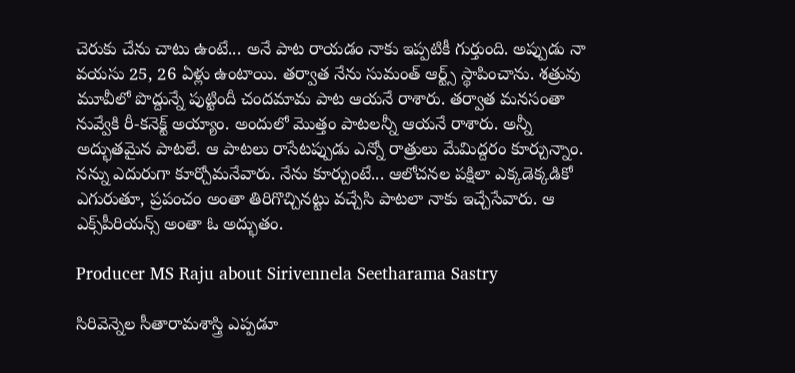చెరుకు చేను చాటు ఉంటే... అనే పాట రాయడం నాకు ఇప్పటికీ గుర్తుంది. అప్పుడు నా వయసు 25, 26 ఏళ్లు ఉంటాయి. తర్వాత నేను సుమంత్ ఆర్ట్స్ స్థాపించాను. శత్రువు మూవీలో పొద్దున్నే పుట్టిందీ చందమామ పాట ఆయనే రాశారు. తర్వాత మనసంతా నువ్వేకి రీ-కనెక్ట్ అయ్యాం. అందులో మొత్తం పాటలన్నీ ఆయనే రాశారు. అన్నీ అద్భుతమైన పాటలే. ఆ పాటలు రాసేటప్పుడు ఎన్నో రాత్రులు మేమిద్దరం కూర్చున్నాం. నన్ను ఎదురుగా కూర్చోమనేవారు. నేను కూర్చుంటే... ఆలోచనల పక్షిలా ఎక్కడెక్కడికో ఎగురుతూ, ప్రపంచం అంతా తిరిగొచ్చినట్టు వచ్చేసి పాటలా నాకు ఇచ్చేసేవారు. ఆ ఎక్స్‌పీరియ‌న్స్ అంతా ఓ అద్భుతం.

Producer MS Raju about Sirivennela Seetharama Sastry

సిరివెన్నెల సీతారామశాస్త్రి ఎప్పడూ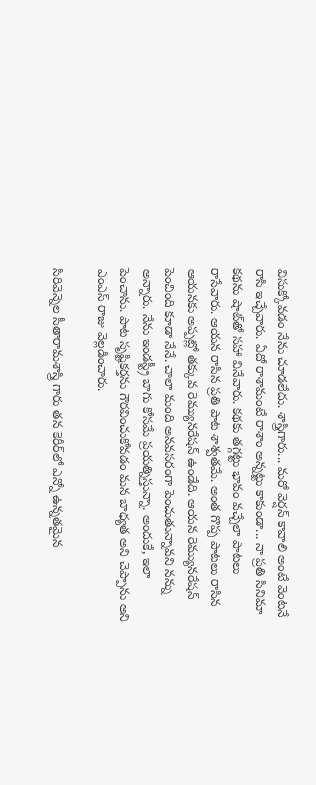విసుక్కోవడం నేను చూడలేదు. శాస్త్రిగారు... మరో వెర్షన్ కావాలి అంటే వెంటనే రాసి ఇచ్చేవారు. ఏదో రాశామంటే రాశాం అన్నట్టు కాకుండా... నా ప్రతి సినిమా కథను షాట్‌తో సహా వినేవారు. కథకు తగ్గట్టు భావం వచ్చేలా పాటలు రాసేవారు. ఆయన రాసిన ప్రతి పాట శాశ్వతమే. అంత గొప్ప పాటలు రాసిన ఆయనకు అప్పట్లో తక్కువ రెమ్యునరేషన్ ఉండేది. ఆయన రెమ్యునరేషన్ పెంచింది కూడా నేనే. చాలా మంది అనవసరంగా పెంచుతున్నావని నన్ను అన్నారు. నేను ఇండస్ట్రీ బాగు కోసమే ప్రయత్నిస్తున్నా. అందుకే, ఇలా పెంచాను. పాట సృష్టికర్తను గౌరవించుకోవడం మన బాధ్యత అని చెప్పాను అని ఎంఎస్ రాజు వెల్లడించారు.

సిరివెన్నెల సీతారామశాస్త్రి గారు తన కెరీర్‌లో ఎన్నో ఉన్నతమైన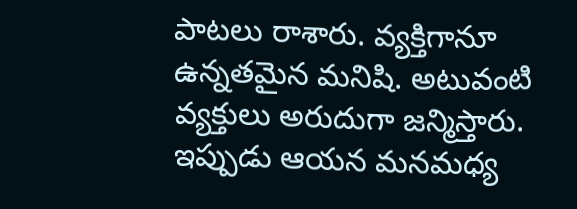పాటలు రాశారు. వ్యక్తిగానూ ఉన్నతమైన మనిషి. అటువంటి వ్యక్తులు అరుదుగా జన్మిస్తారు. ఇప్పుడు ఆయన మనమధ్య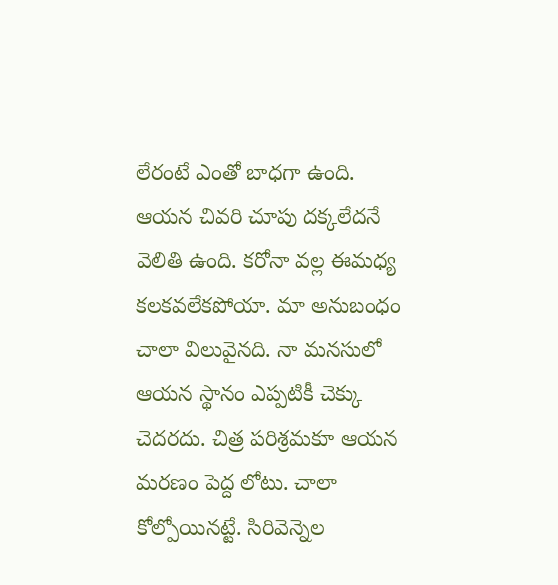లేరంటే ఎంతో బాధగా ఉంది. ఆయన చివరి చూపు దక్కలేదనే వెలితి ఉంది. కరోనా వల్ల ఈమధ్య కలకవలేకపోయా. మా అనుబంధం చాలా విలువైనది. నా మనసులో ఆయన స్థానం ఎప్పటికీ చెక్కు చెదరదు. చిత్ర పరిశ్రమకూ ఆయన మరణం పెద్ద లోటు. చాలా కోల్పోయినట్టే. సిరివెన్నెల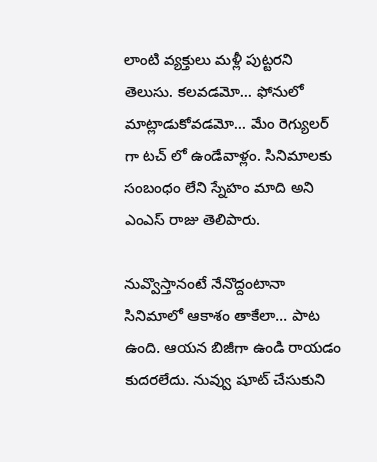లాంటి వ్యక్తులు మళ్లీ పుట్టరని తెలుసు. కలవడమో... ఫోనులో మాట్లాడుకోవడమో... మేం రెగ్యులర్ గా టచ్ లో ఉండేవాళ్లం. సినిమాలకు సంబంధం లేని స్నేహం మాది అని ఎంఎస్ రాజు తెలిపారు.

నువ్వొస్తానంటే నేనొద్దంటానా సినిమాలో ఆకాశం తాకేలా... పాట ఉంది. ఆయన బిజీగా ఉండి రాయడం కుదరలేదు. నువ్వు షూట్ చేసుకుని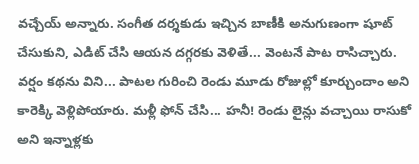వచ్చేయ్ అన్నారు. సంగీత దర్శకుడు ఇచ్చిన బాణీకి అనుగుణంగా షూట్ చేసుకుని, ఎడిట్ చేసి ఆయన దగ్గరకు వెళితే... వెంటనే పాట రాసిచ్చారు. వర్షం కథను విని... పాటల గురించి రెండు మూడు రోజుల్లో కూర్చుందాం అని కారెక్కి వెళ్లిపోయారు. మళ్లీ ఫోన్ చేసి... హనీ! రెండు లైన్లు వచ్చాయి రాసుకో అని ఇన్నాళ్లకు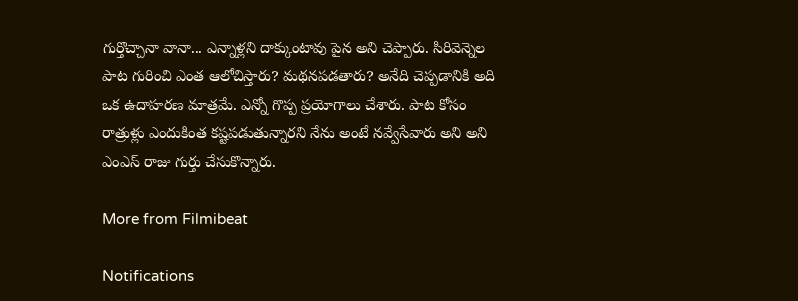గుర్తొచ్చానా వానా... ఎన్నాళ్లని దాక్కుంటావు పైన అని చెప్పారు. సిరివెన్నెల పాట గురించి ఎంత ఆలోచిస్తారు? మథనపడతారు? అనేది చెప్పడానికి అది ఒక ఉదాహరణ మాత్రమే. ఎన్నో గొప్ప ప్రయోగాలు చేశారు. పాట కోసం రాత్రుళ్లు ఎందుకింత కష్టపడుతున్నారని నేను అంటే నవ్వేసేవారు అని అని ఎంఎస్ రాజు గుర్తు చేసుకొన్నారు.

More from Filmibeat

Notifications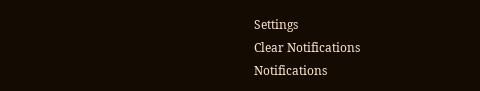Settings
Clear Notifications
Notifications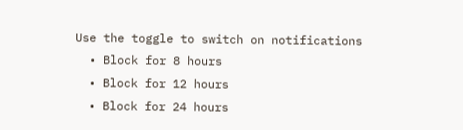Use the toggle to switch on notifications
  • Block for 8 hours
  • Block for 12 hours
  • Block for 24 hours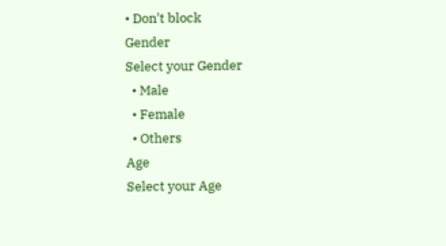• Don't block
Gender
Select your Gender
  • Male
  • Female
  • Others
Age
Select your Age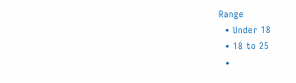Range
  • Under 18
  • 18 to 25
  •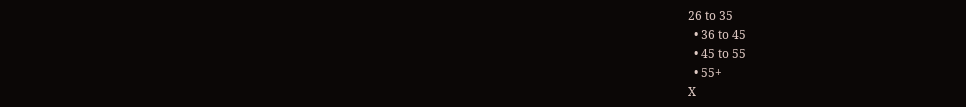26 to 35
  • 36 to 45
  • 45 to 55
  • 55+
X